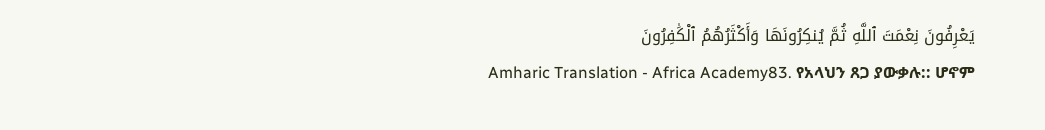يَعْرِفُونَ نِعْمَتَ ٱللَّهِ ثُمَّ يُنكِرُونَهَا وَأَكْثَرُهُمُ ٱلْكَٰفِرُونَ
Amharic Translation - Africa Academy83. የአላህን ጸጋ ያውቃሉ:: ሆኖም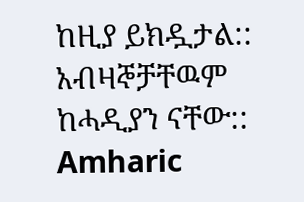ከዚያ ይክዷታል:: አብዛኞቻቸዉም ከሓዲያን ናቸው::
Amharic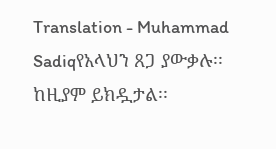Translation - Muhammad Sadiqየአላህን ጸጋ ያውቃሉ፡፡ ከዚያም ይክዷታል፡፡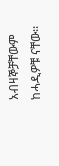አብዛኞቻቸውም ከሓዲዎቹ ናቸው፡፡